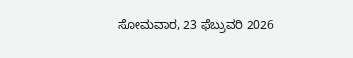ಸೋಮವಾರ, 23 ಫೆಬ್ರುವರಿ 2026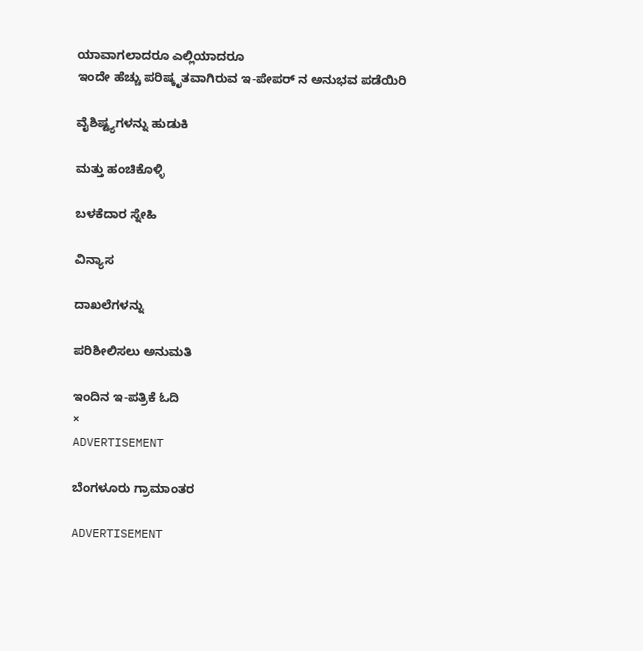ಯಾವಾಗಲಾದರೂ ಎಲ್ಲಿಯಾದರೂ
ಇಂದೇ ಹೆಚ್ಚು ಪರಿಷ್ಕೃತವಾಗಿರುವ ಇ-ಪೇಪರ್ ನ ಅನುಭವ ಪಡೆಯಿರಿ

ವೈಶಿಷ್ಟ್ಯಗಳನ್ನು ಹುಡುಕಿ

ಮತ್ತು ಹಂಚಿಕೊಳ್ಳಿ

ಬಳಕೆದಾರ ಸ್ನೇಹಿ

ವಿನ್ಯಾಸ

ದಾಖಲೆಗಳನ್ನು

ಪರಿಶೀಲಿಸಲು ಅನುಮತಿ

ಇಂದಿನ ಇ-ಪತ್ರಿಕೆ ಓದಿ
×
ADVERTISEMENT

ಬೆಂಗಳೂರು ಗ್ರಾಮಾಂತರ

ADVERTISEMENT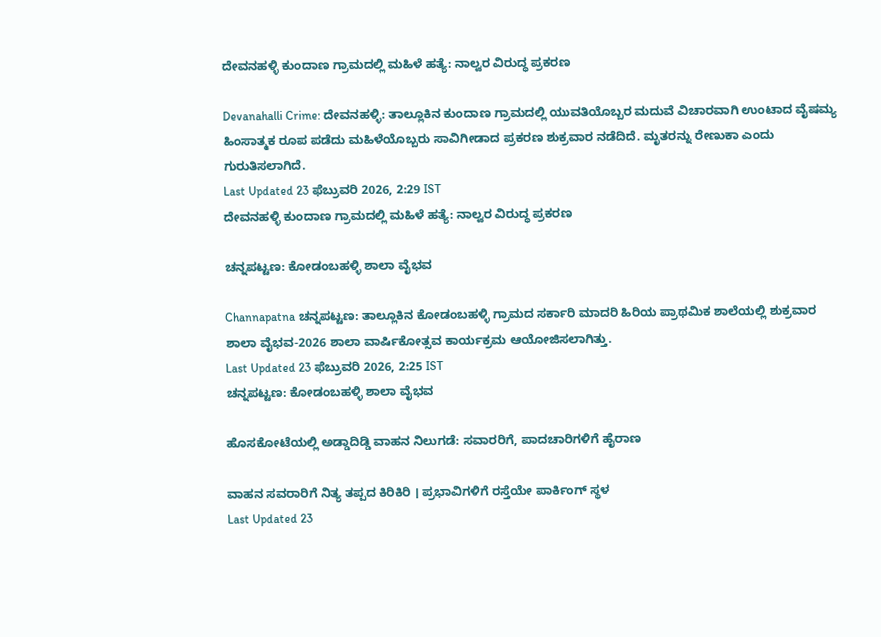ದೇವನಹಳ್ಳಿ ಕುಂದಾಣ ಗ್ರಾಮದಲ್ಲಿ ಮಹಿಳೆ ಹತ್ಯೆ: ನಾಲ್ವರ ವಿರುದ್ಧ ಪ್ರಕರಣ

Devanahalli Crime: ದೇವನಹಳ್ಳಿ: ತಾಲ್ಲೂಕಿನ ಕುಂದಾಣ ಗ್ರಾಮದಲ್ಲಿ ಯುವತಿಯೊಬ್ಬರ ಮದುವೆ ವಿಚಾರವಾಗಿ ಉಂಟಾದ ವೈಷಮ್ಯ ಹಿಂಸಾತ್ಮಕ ರೂಪ ಪಡೆದು ಮಹಿಳೆಯೊಬ್ಬರು ಸಾವಿಗೀಡಾದ ಪ್ರಕರಣ ಶುಕ್ರವಾರ ನಡೆದಿದೆ. ಮೃತರನ್ನು ರೇಣುಕಾ ಎಂದು ಗುರುತಿಸಲಾಗಿದೆ.
Last Updated 23 ಫೆಬ್ರುವರಿ 2026, 2:29 IST
ದೇವನಹಳ್ಳಿ ಕುಂದಾಣ ಗ್ರಾಮದಲ್ಲಿ ಮಹಿಳೆ ಹತ್ಯೆ: ನಾಲ್ವರ ವಿರುದ್ಧ ಪ್ರಕರಣ

ಚನ್ನಪಟ್ಟಣ: ಕೋಡಂಬಹಳ್ಳಿ ಶಾಲಾ ವೈಭವ

Channapatna ಚನ್ನಪಟ್ಟಣ: ತಾಲ್ಲೂಕಿನ ಕೋಡಂಬಹಳ್ಳಿ ಗ್ರಾಮದ ಸರ್ಕಾರಿ ಮಾದರಿ ಹಿರಿಯ ಪ್ರಾಥಮಿಕ ಶಾಲೆಯಲ್ಲಿ ಶುಕ್ರವಾರ ಶಾಲಾ ವೈಭವ-2026 ಶಾಲಾ ವಾರ್ಷಿಕೋತ್ಸವ ಕಾರ್ಯಕ್ರಮ ಆಯೋಜಿಸಲಾಗಿತ್ತು.
Last Updated 23 ಫೆಬ್ರುವರಿ 2026, 2:25 IST
ಚನ್ನಪಟ್ಟಣ: ಕೋಡಂಬಹಳ್ಳಿ ಶಾಲಾ ವೈಭವ

ಹೊಸಕೋಟೆಯಲ್ಲಿ ಅಡ್ಡಾದಿಡ್ಡಿ ವಾಹನ ನಿಲುಗಡೆ: ಸವಾರರಿಗೆ, ಪಾದಚಾರಿಗಳಿಗೆ ಹೈರಾಣ

ವಾಹನ ಸವರಾರಿಗೆ ನಿತ್ಯ ತಪ್ಪದ ಕಿರಿಕಿರಿ । ಪ್ರಭಾವಿಗಳಿಗೆ ರಸ್ತೆಯೇ ಪಾರ್ಕಿಂಗ್ ಸ್ಥಳ
Last Updated 23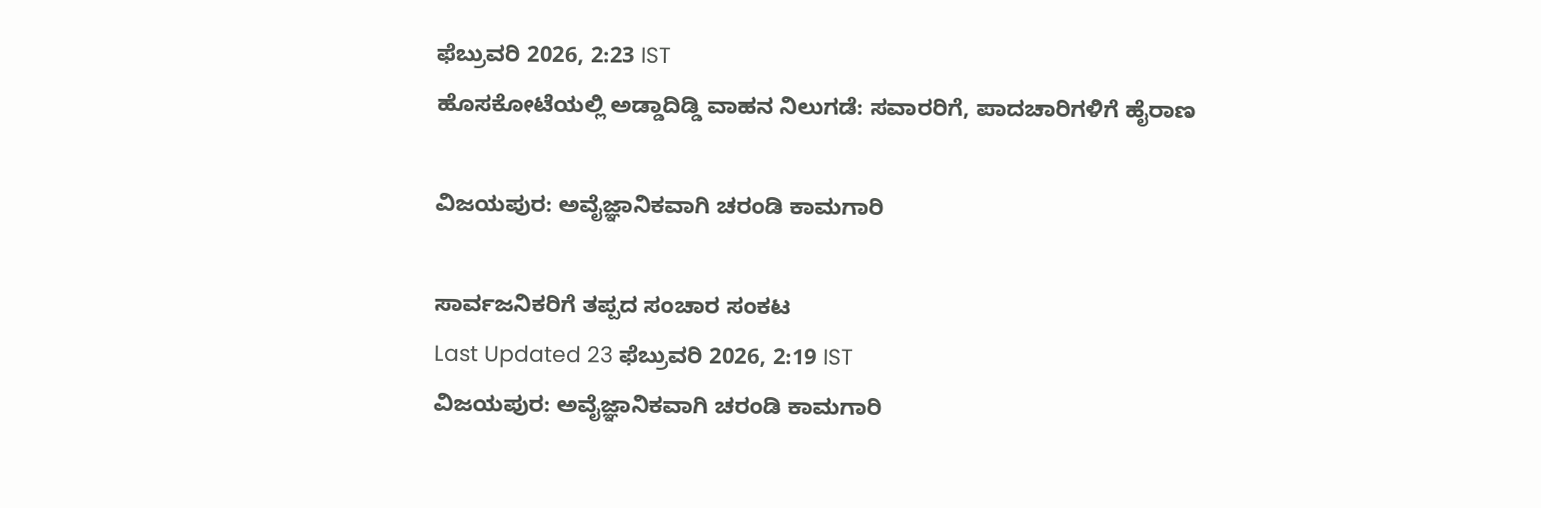ಫೆಬ್ರುವರಿ 2026, 2:23 IST
ಹೊಸಕೋಟೆಯಲ್ಲಿ ಅಡ್ಡಾದಿಡ್ಡಿ ವಾಹನ ನಿಲುಗಡೆ: ಸವಾರರಿಗೆ, ಪಾದಚಾರಿಗಳಿಗೆ ಹೈರಾಣ

ವಿಜಯಪುರ: ಅವೈಜ್ಞಾನಿಕವಾಗಿ ಚರಂಡಿ ಕಾಮಗಾರಿ

ಸಾರ್ವಜನಿಕರಿಗೆ ತಪ್ಪದ ಸಂಚಾರ ಸಂಕಟ
Last Updated 23 ಫೆಬ್ರುವರಿ 2026, 2:19 IST
ವಿಜಯಪುರ: ಅವೈಜ್ಞಾನಿಕವಾಗಿ ಚರಂಡಿ ಕಾಮಗಾರಿ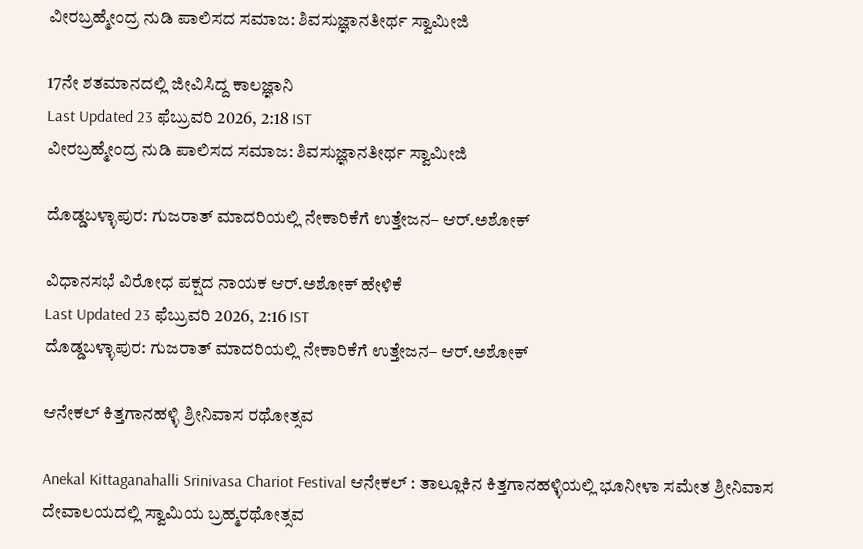ವೀರಬ್ರಹ್ಮೇಂದ್ರ ನುಡಿ ಪಾಲಿಸದ ಸಮಾಜ: ಶಿವಸುಜ್ಞಾನತೀರ್ಥ ಸ್ವಾಮೀಜಿ

17ನೇ ಶತಮಾನದಲ್ಲಿ ಜೀವಿಸಿದ್ದ ಕಾಲಜ್ಞಾನಿ
Last Updated 23 ಫೆಬ್ರುವರಿ 2026, 2:18 IST
ವೀರಬ್ರಹ್ಮೇಂದ್ರ ನುಡಿ ಪಾಲಿಸದ ಸಮಾಜ: ಶಿವಸುಜ್ಞಾನತೀರ್ಥ ಸ್ವಾಮೀಜಿ

ದೊಡ್ಡಬಳ್ಳಾಪುರ: ಗುಜರಾತ್ ಮಾದರಿಯಲ್ಲಿ ನೇಕಾರಿಕೆಗೆ ಉತ್ತೇಜನ– ಆರ್‌.ಅಶೋಕ್‌

ವಿಧಾನಸಭೆ ವಿರೋಧ ಪಕ್ಷದ ನಾಯಕ ಆರ್‌.ಅಶೋಕ್‌ ಹೇಳಿಕೆ
Last Updated 23 ಫೆಬ್ರುವರಿ 2026, 2:16 IST
ದೊಡ್ಡಬಳ್ಳಾಪುರ: ಗುಜರಾತ್ ಮಾದರಿಯಲ್ಲಿ ನೇಕಾರಿಕೆಗೆ ಉತ್ತೇಜನ– ಆರ್‌.ಅಶೋಕ್‌

ಆನೇಕಲ್ ಕಿತ್ತಗಾನಹಳ್ಳಿ ಶ್ರೀನಿವಾಸ ರಥೋತ್ಸವ

Anekal Kittaganahalli Srinivasa Chariot Festival ಆನೇಕಲ್ : ತಾಲ್ಲೂಕಿನ ಕಿತ್ತಗಾನಹಳ್ಳಿಯಲ್ಲಿ ಭೂನೀಳಾ ಸಮೇತ ಶ್ರೀನಿವಾಸ ದೇವಾಲಯದಲ್ಲಿ ಸ್ವಾಮಿಯ ಬ್ರಹ್ಮರಥೋತ್ಸವ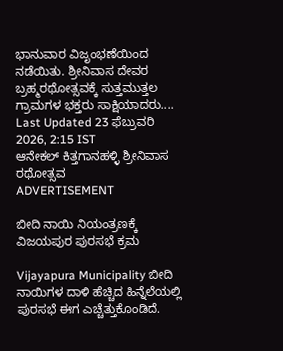ಭಾನುವಾರ ವಿಜೃಂಭಣೆಯಿಂದ ನಡೆಯಿತು. ಶ್ರೀನಿವಾಸ ದೇವರ ಬ್ರಹ್ಮರಥೋತ್ಸವಕ್ಕೆ ಸುತ್ತಮುತ್ತಲ ಗ್ರಾಮಗಳ ಭಕ್ತರು ಸಾಕ್ಷಿಯಾದರು....
Last Updated 23 ಫೆಬ್ರುವರಿ 2026, 2:15 IST
ಆನೇಕಲ್ ಕಿತ್ತಗಾನಹಳ್ಳಿ ಶ್ರೀನಿವಾಸ ರಥೋತ್ಸವ
ADVERTISEMENT

ಬೀದಿ ನಾಯಿ ನಿಯಂತ್ರಣಕ್ಕೆ ವಿಜಯಪುರ ಪುರಸಭೆ ಕ್ರಮ

Vijayapura Municipality ಬೀದಿ ನಾಯಿಗಳ ದಾಳಿ ಹೆಚ್ಚಿದ ಹಿನ್ನೆಲೆಯಲ್ಲಿ ಪುರಸಭೆ ಈಗ ಎಚ್ಚೆತ್ತುಕೊಂಡಿದೆ.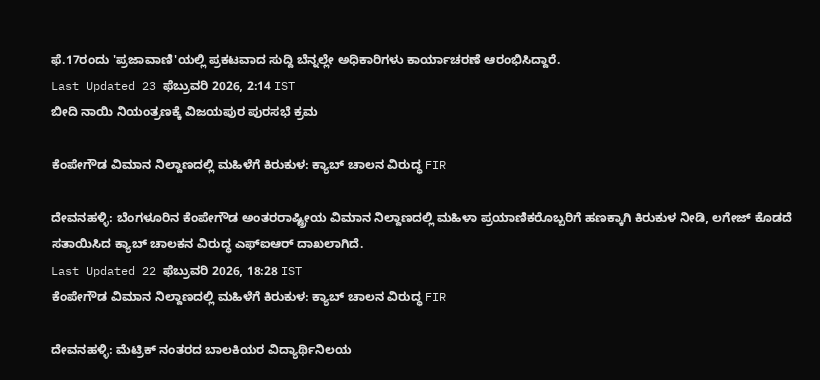ಫೆ.17ರಂದು 'ಪ್ರಜಾವಾಣಿ'ಯಲ್ಲಿ ಪ್ರಕಟವಾದ ಸುದ್ದಿ ಬೆನ್ನಲ್ಲೇ ಅಧಿಕಾರಿಗಳು ಕಾರ್ಯಾಚರಣೆ ಆರಂಭಿಸಿದ್ದಾರೆ.
Last Updated 23 ಫೆಬ್ರುವರಿ 2026, 2:14 IST
ಬೀದಿ ನಾಯಿ ನಿಯಂತ್ರಣಕ್ಕೆ ವಿಜಯಪುರ ಪುರಸಭೆ ಕ್ರಮ

ಕೆಂಪೇಗೌಡ ವಿಮಾನ ನಿಲ್ದಾಣದಲ್ಲಿ ಮಹಿಳೆಗೆ ಕಿರುಕುಳ: ಕ್ಯಾಬ್‌ ಚಾಲನ ವಿರುದ್ಧ FIR

ದೇವನಹಳ್ಳಿ: ಬೆಂಗಳೂರಿನ ಕೆಂಪೇಗೌಡ ಅಂತರರಾಷ್ಟ್ರೀಯ ವಿಮಾನ ನಿಲ್ದಾಣದಲ್ಲಿ ಮಹಿಳಾ ಪ್ರಯಾಣಿಕರೊಬ್ಬರಿಗೆ ಹಣಕ್ಕಾಗಿ ಕಿರುಕುಳ ನೀಡಿ, ಲಗೇಜ್ ಕೊಡದೆ ಸತಾಯಿಸಿದ ಕ್ಯಾಬ್ ಚಾಲಕನ ವಿರುದ್ಧ ಎಫ್‌ಐಆರ್ ದಾಖಲಾಗಿದೆ.
Last Updated 22 ಫೆಬ್ರುವರಿ 2026, 18:28 IST
ಕೆಂಪೇಗೌಡ ವಿಮಾನ ನಿಲ್ದಾಣದಲ್ಲಿ ಮಹಿಳೆಗೆ ಕಿರುಕುಳ: ಕ್ಯಾಬ್‌ ಚಾಲನ ವಿರುದ್ಧ FIR

ದೇವನಹಳ್ಳಿ: ಮೆಟ್ರಿಕ್ ನಂತರದ ಬಾಲಕಿಯರ ವಿದ್ಯಾರ್ಥಿನಿಲಯ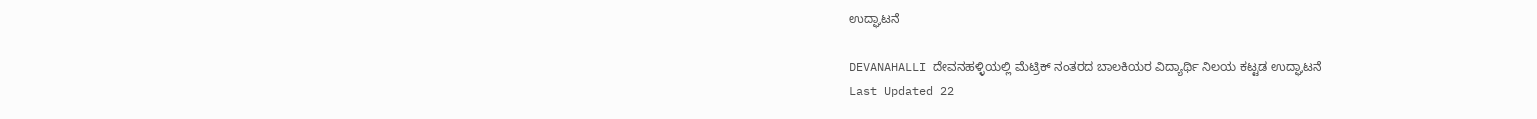ಉದ್ಘಾಟನೆ

DEVANAHALLI ದೇವನಹಳ್ಳಿಯಲ್ಲಿ ಮೆಟ್ರಿಕ್ ನಂತರದ ಬಾಲಕಿಯರ ವಿದ್ಯಾರ್ಥಿ ನಿಲಯ ಕಟ್ಟಡ ಉದ್ಘಾಟನೆ
Last Updated 22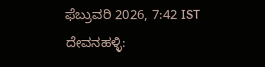ಫೆಬ್ರುವರಿ 2026, 7:42 IST
ದೇವನಹಳ್ಳಿ: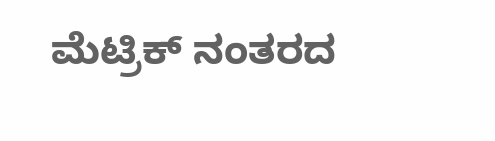ಮೆಟ್ರಿಕ್ ನಂತರದ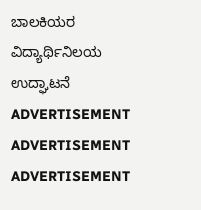ಬಾಲಕಿಯರ ವಿದ್ಯಾರ್ಥಿನಿಲಯ ಉದ್ಘಾಟನೆ
ADVERTISEMENT
ADVERTISEMENT
ADVERTISEMENT